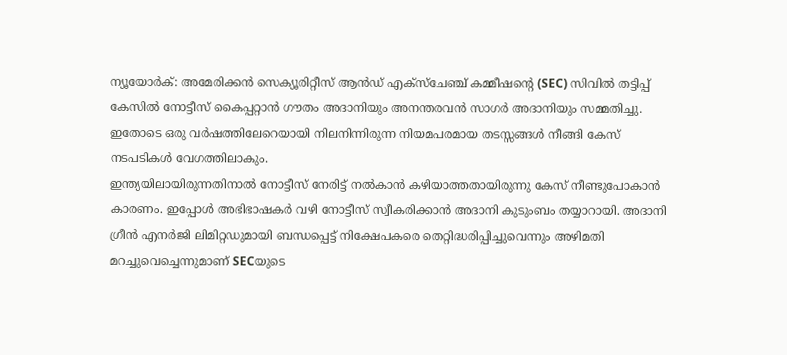ന്യൂയോർക്: അമേരിക്കൻ സെക്യൂരിറ്റീസ് ആൻഡ് എക്സ്ചേഞ്ച് കമ്മീഷന്റെ (SEC) സിവിൽ തട്ടിപ്പ് കേസിൽ നോട്ടീസ് കൈപ്പറ്റാൻ ഗൗതം അദാനിയും അനന്തരവൻ സാഗർ അദാനിയും സമ്മതിച്ചു. ഇതോടെ ഒരു വർഷത്തിലേറെയായി നിലനിന്നിരുന്ന നിയമപരമായ തടസ്സങ്ങൾ നീങ്ങി കേസ് നടപടികൾ വേഗത്തിലാകും.
ഇന്ത്യയിലായിരുന്നതിനാൽ നോട്ടീസ് നേരിട്ട് നൽകാൻ കഴിയാത്തതായിരുന്നു കേസ് നീണ്ടുപോകാൻ കാരണം. ഇപ്പോൾ അഭിഭാഷകർ വഴി നോട്ടീസ് സ്വീകരിക്കാൻ അദാനി കുടുംബം തയ്യാറായി. അദാനി ഗ്രീൻ എനർജി ലിമിറ്റഡുമായി ബന്ധപ്പെട്ട് നിക്ഷേപകരെ തെറ്റിദ്ധരിപ്പിച്ചുവെന്നും അഴിമതി മറച്ചുവെച്ചെന്നുമാണ് SECയുടെ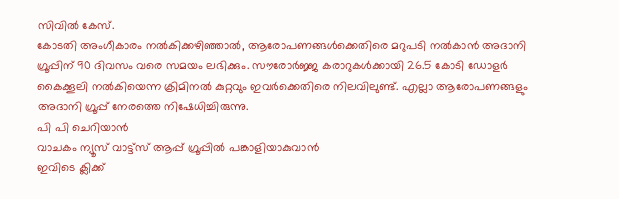സിവിൽ കേസ്.
കോടതി അംഗീകാരം നൽകിക്കഴിഞ്ഞാൽ, ആരോപണങ്ങൾക്കെതിരെ മറുപടി നൽകാൻ അദാനി ഗ്രൂപ്പിന് 90 ദിവസം വരെ സമയം ലഭിക്കും. സൗരോർജ്ജ കരാറുകൾക്കായി 26.5 കോടി ഡോളർ കൈക്കൂലി നൽകിയെന്ന ക്രിമിനൽ കുറ്റവും ഇവർക്കെതിരെ നിലവിലുണ്ട്. എല്ലാ ആരോപണങ്ങളും അദാനി ഗ്രൂപ്പ് നേരത്തെ നിഷേധിച്ചിരുന്നു.
പി പി ചെറിയാൻ
വാചകം ന്യൂസ് വാട്ട്സ് ആപ്പ് ഗ്രൂപ്പിൽ പങ്കാളിയാകുവാൻ
ഇവിടെ ക്ലിക്ക്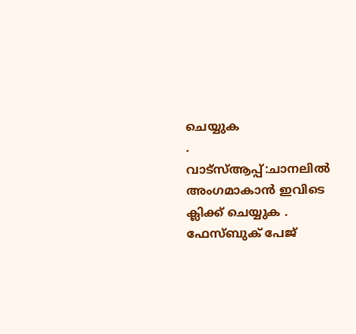ചെയ്യുക
.
വാട്സ്ആപ്പ്:ചാനലിൽ അംഗമാകാൻ ഇവിടെ ക്ലിക്ക് ചെയ്യുക .
ഫേസ്ബുക് പേജ്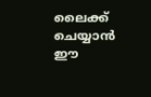ലൈക്ക് ചെയ്യാൻ ഈ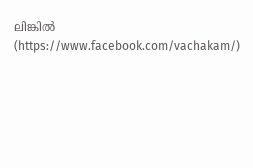ലിങ്കിൽ (https://www.facebook.com/vachakam/)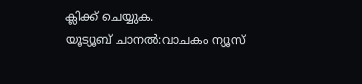ക്ലിക്ക് ചെയ്യുക.
യൂട്യൂബ് ചാനൽ:വാചകം ന്യൂസ്